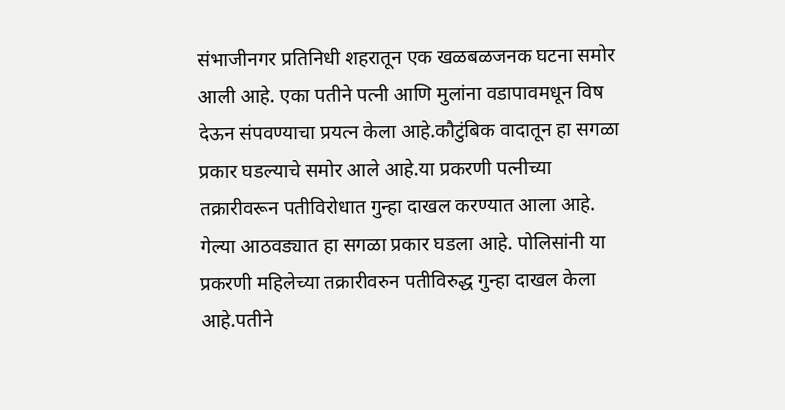संभाजीनगर प्रतिनिधी शहरातून एक खळबळजनक घटना समोर आली आहे. एका पतीने पत्नी आणि मुलांना वडापावमधून विष देऊन संपवण्याचा प्रयत्न केला आहे.कौटुंबिक वादातून हा सगळा प्रकार घडल्याचे समोर आले आहे.या प्रकरणी पत्नीच्या तक्रारीवरून पतीविरोधात गुन्हा दाखल करण्यात आला आहे. गेल्या आठवड्यात हा सगळा प्रकार घडला आहे. पोलिसांनी या प्रकरणी महिलेच्या तक्रारीवरुन पतीविरुद्ध गुन्हा दाखल केला आहे.पतीने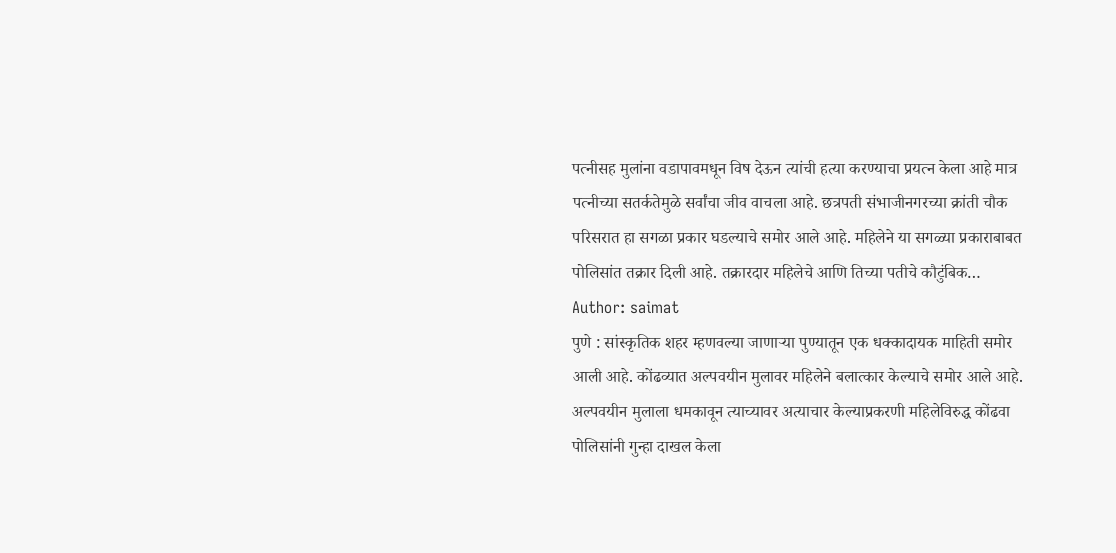पत्नीसह मुलांना वडापावमधून विष देऊन त्यांची हत्या करण्याचा प्रयत्न केला आहे मात्र पत्नीच्या सतर्कतेमुळे सर्वांचा जीव वाचला आहे. छत्रपती संभाजीनगरच्या क्रांती चौक परिसरात हा सगळा प्रकार घडल्याचे समोर आले आहे. महिलेने या सगळ्या प्रकाराबाबत पोलिसांत तक्रार दिली आहे. तक्रारदार महिलेचे आणि तिच्या पतीचे कौटुंबिक…
Author: saimat
पुणे : सांस्कृतिक शहर म्हणवल्या जाणाऱ्या पुण्यातून एक धक्कादायक माहिती समोर आली आहे. कोंढव्यात अल्पवयीन मुलावर महिलेने बलात्कार केल्याचे समोर आले आहे. अल्पवयीन मुलाला धमकावून त्याच्यावर अत्याचार केल्याप्रकरणी महिलेविरुद्ध कोंढवा पोलिसांनी गुन्हा दाखल केला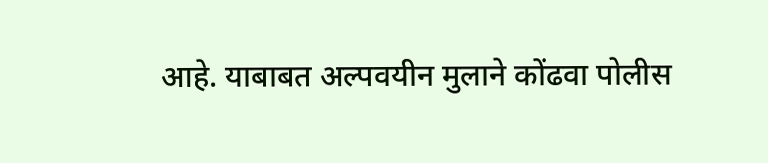आहे. याबाबत अल्पवयीन मुलाने कोंढवा पोलीस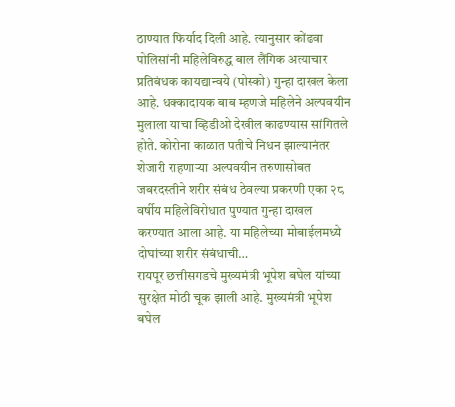ठाण्यात फिर्याद दिली आहे. त्यानुसार कोंढवा पोलिसांनी महिलेविरुद्ध बाल लैंगिक अत्याचार प्रतिबंधक कायद्यान्वये (पोस्को) गुन्हा दाखल केला आहे. धक्कादायक बाब म्हणजे महिलेने अल्पवयीन मुलाला याचा व्हिडीओ देखील काढण्यास सांगितले होते. कोरोना काळात पतीचे निधन झाल्यानंतर शेजारी राहणाऱ्या अल्पवयीन तरुणासोबत जबरदस्तीने शरीर संबंध ठेवल्या प्रकरणी एका २८ वर्षीय महिलेविरोधात पुण्यात गुन्हा दाखल करण्यात आला आहे. या महिलेच्या मोबाईलमध्ये दोघांच्या शरीर संबंधाची…
रायपूर छत्तीसगडचे मुख्यमंत्री भूपेश बघेल यांच्या सुरक्षेत मोठी चूक झाली आहे. मुख्यमंत्री भूपेश बघेल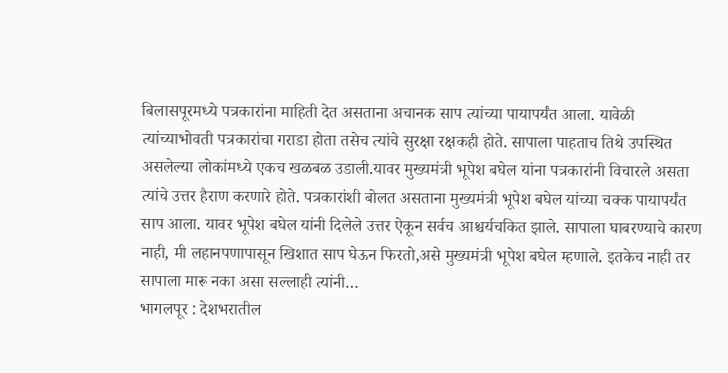बिलासपूरमध्ये पत्रकारांना माहिती देत असताना अचानक साप त्यांच्या पायापर्यंत आला. यावेळी त्यांच्याभोवती पत्रकारांचा गराडा होता तसेच त्यांचे सुरक्षा रक्षकही होते. सापाला पाहताच तिथे उपस्थित असलेल्या लोकांमध्ये एकच खळबळ उडाली.यावर मुख्यमंत्री भूपेश बघेल यांना पत्रकारांनी विचारले असता त्यांचे उत्तर हैराण करणारे होते. पत्रकारांशी बोलत असताना मुख्यमंत्री भूपेश बघेल यांच्या चक्क पायापर्यंत साप आला. यावर भूपेश बघेल यांनी दिलेले उत्तर ऐकून सर्वच आश्चर्यचकित झाले. सापाला घाबरण्याचे कारण नाही, मी लहानपणापासून खिशात साप घेऊन फिरतो,असे मुख्यमंत्री भूपेश बघेल म्हणाले. इतकेच नाही तर सापाला मारू नका असा सल्लाही त्यांनी…
भागलपूर : देशभरातील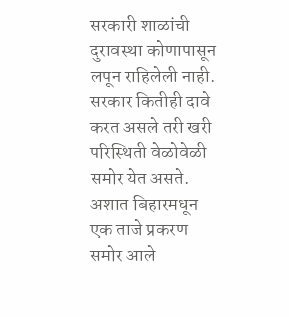सरकारी शाळांची दुरावस्था कोणापासून लपून राहिलेली नाही. सरकार कितीही दावे करत असले तरी खरी परिस्थिती वेळोवेळी समोर येत असते. अशात बिहारमधून एक ताजे प्रकरण समोर आले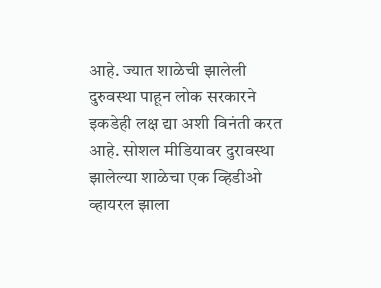आहे. ज्यात शाळेची झालेली दुरुवस्था पाहून लोक सरकारने इकडेही लक्ष द्या अशी विनंती करत आहे. सोशल मीडियावर दुरावस्था झालेल्या शाळेचा एक व्हिडीओ व्हायरल झाला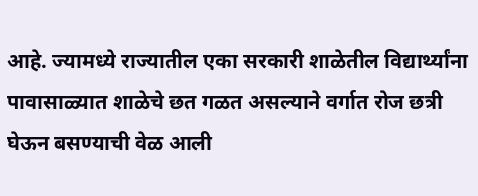आहे. ज्यामध्ये राज्यातील एका सरकारी शाळेतील विद्यार्थ्यांना पावासाळ्यात शाळेचे छत गळत असल्याने वर्गात रोज छत्री घेऊन बसण्याची वेळ आली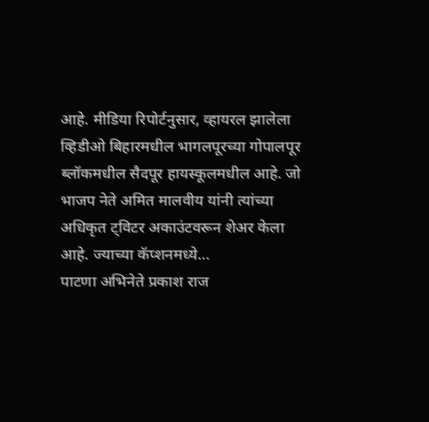आहे. मीडिया रिपोर्टनुसार, व्हायरल झालेला व्हिडीओ बिहारमधील भागलपूरच्या गोपालपूर ब्लॉकमधील सैदपूर हायस्कूलमधील आहे. जो भाजप नेते अमित मालवीय यांनी त्यांच्या अधिकृत ट्विटर अकाउंटवरून शेअर केला आहे. ज्याच्या कॅप्शनमध्ये…
पाटणा अभिनेते प्रकाश राज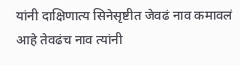यांनी दाक्षिणात्य सिनेसृष्टीत जेवढं नाव कमावलं आहे तेवढंच नाव त्यांनी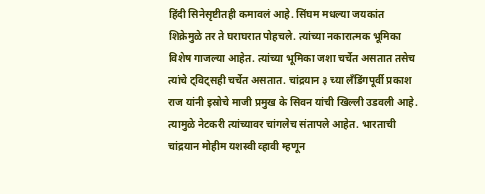हिंदी सिनेसृष्टीतही कमावलं आहे. सिंघम मधल्या जयकांत शिक्रेमुळे तर ते घराघरात पोहचले. त्यांच्या नकारात्मक भूमिका विशेष गाजल्या आहेत. त्यांच्या भूमिका जशा चर्चेत असतात तसेच त्यांचे ट्विट्सही चर्चेत असतात. चांद्रयान ३ च्या लँडिंगपूर्वी प्रकाश राज यांनी इस्रोचे माजी प्रमुख के सिवन यांची खिल्ली उडवली आहे. त्यामुळे नेटकरी त्यांच्यावर चांगलेच संतापले आहेत. भारताची चांद्रयान मोहीम यशस्वी व्हावी म्हणून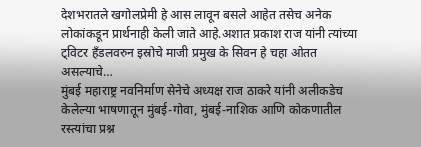देशभरातले खगोलप्रेमी हे आस लावून बसले आहेत तसेच अनेक लोकांकडून प्रार्थनाही केली जाते आहे.अशात प्रकाश राज यांनी त्यांच्या ट्विटर हँडलवरुन इस्रोचे माजी प्रमुख के सिवन हे चहा ओतत असल्याचे…
मुंबई महाराष्ट्र नवनिर्माण सेनेचे अध्यक्ष राज ठाकरे यांनी अलीकडेच केलेल्या भाषणातून मुंबई-गोवा, मुंबई-नाशिक आणि कोकणातील रस्त्यांचा प्रश्न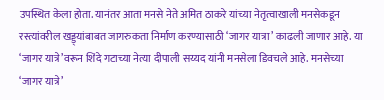उपस्थित केला होता. यानंतर आता मनसे नेते अमित ठाकरे यांच्या नेतृत्वाखाली मनसेकडून रस्त्यांवरील खड्ड्यांबाबत जागरुकता निर्माण करण्यासाठी ‘जागर यात्रा’ काढली जाणार आहे. या ‘जागर यात्रे’वरून शिंदे गटाच्या नेत्या दीपाली सय्यद यांनी मनसेला डिवचले आहे. मनसेच्या ‘जागर यात्रे’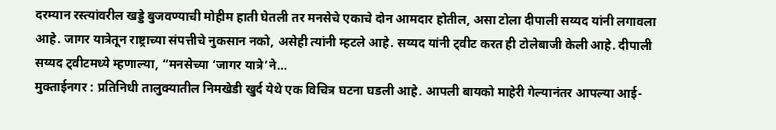दरम्यान रस्त्यांवरील खड्डे बुजवण्याची मोहीम हाती घेतली तर मनसेचे एकाचे दोन आमदार होतील, असा टोला दीपाली सय्यद यांनी लगावला आहे. जागर यात्रेतून राष्ट्राच्या संपत्तीचे नुकसान नको, असेही त्यांनी म्हटले आहे. सय्यद यांनी ट्वीट करत ही टोलेबाजी केली आहे. दीपाली सय्यद ट्वीटमध्ये म्हणाल्या, “मनसेच्या ‘जागर यात्रे’ने…
मुक्ताईनगर : प्रतिनिधी तालुक्यातील निमखेडी खुर्द येथे एक विचित्र घटना घडली आहे. आपली बायको माहेरी गेल्यानंतर आपल्या आई-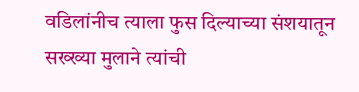वडिलांनीच त्याला फुस दिल्याच्या संशयातून सख्ख्या मुलाने त्यांची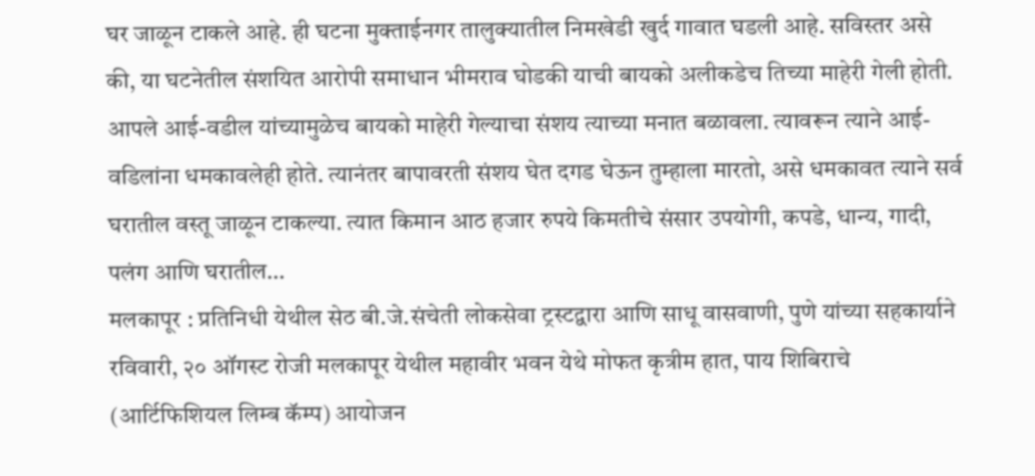घर जाळून टाकले आहे. ही घटना मुक्ताईनगर तालुक्यातील निमखेडी खुर्द गावात घडली आहे. सविस्तर असे की, या घटनेतील संशयित आरोपी समाधान भीमराव घोडकी याची बायको अलीकडेच तिच्या माहेरी गेली होती. आपले आई-वडील यांच्यामुळेच बायको माहेरी गेल्याचा संशय त्याच्या मनात बळावला. त्यावरून त्याने आई-वडिलांना धमकावलेही होते. त्यानंतर बापावरती संशय घेत दगड घेऊन तुम्हाला मारतो, असे धमकावत त्याने सर्व घरातील वस्तू जाळून टाकल्या. त्यात किमान आठ हजार रुपये किमतीचे संसार उपयोगी, कपडे, धान्य, गादी, पलंग आणि घरातील…
मलकापूर : प्रतिनिधी येथील सेठ बी.जे.संचेती लोकसेवा ट्रस्टद्वारा आणि साधू वासवाणी, पुणे यांच्या सहकार्याने रविवारी, २० ऑगस्ट रोजी मलकापूर येथील महावीर भवन येथे मोफत कृत्रीम हात, पाय शिबिराचे (आर्टिफिशियल लिम्ब कॅम्प) आयोजन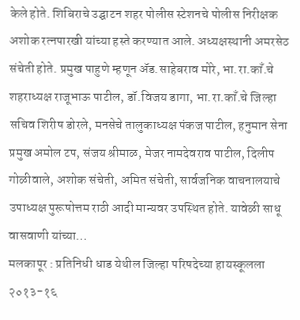केले होते. शिबिराचे उद्घाटन शहर पोलीस स्टेशनचे पोलीस निरीक्षक अशोक रत्नपारखी यांच्या हस्ते करण्यात आले. अध्यक्षस्थानी अमरसेठ संचेती होते. प्रमुख पाहुणे म्हणून ॲड.साहेबराव मोरे, भा.रा.काँ.चे शहराध्यक्ष राजूभाऊ पाटील, डॉ.विजय डागा, भा.रा.काँ.चे जिल्हा सचिव शिरीष डोरले, मनसेचे तालुकाध्यक्ष पंकज पाटील, हनुमान सेना प्रमुख अमोल टप, संजय श्रीमाळ, मेजर नामदेवराव पाटील, दिलीप गोळीवाले, अशोक संचेती, अमित संचेती, सार्वजनिक वाचनालयाचे उपाध्यक्ष पुरूषोत्तम राठी आदी मान्यवर उपस्थित होते. यावेळी साधू वासवाणी यांच्या…
मलकापूर : प्रतिनिधी धाड येथील जिल्हा परिषदेच्या हायस्कूलला २०१३-१६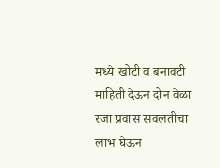मध्ये खोटी व बनावटी माहिती देऊन दोन वेळा रजा प्रवास सवलतीचा लाभ घेऊन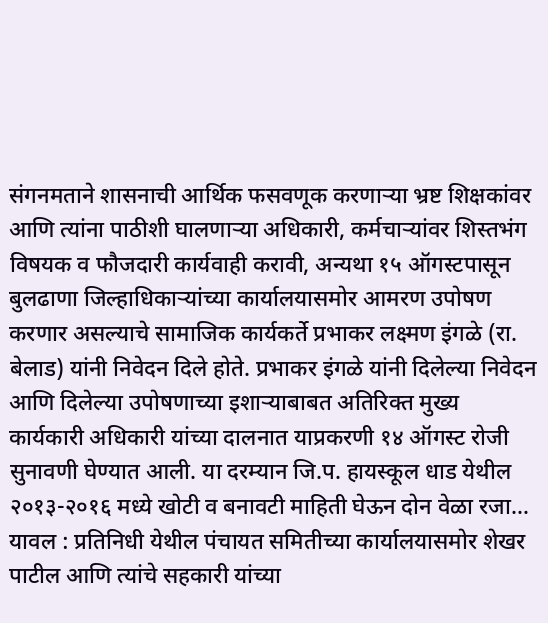संगनमताने शासनाची आर्थिक फसवणूक करणाऱ्या भ्रष्ट शिक्षकांवर आणि त्यांना पाठीशी घालणाऱ्या अधिकारी, कर्मचाऱ्यांवर शिस्तभंग विषयक व फौजदारी कार्यवाही करावी, अन्यथा १५ ऑगस्टपासून बुलढाणा जिल्हाधिकाऱ्यांच्या कार्यालयासमोर आमरण उपोषण करणार असल्याचे सामाजिक कार्यकर्ते प्रभाकर लक्ष्मण इंगळे (रा. बेलाड) यांनी निवेदन दिले होते. प्रभाकर इंगळे यांनी दिलेल्या निवेदन आणि दिलेल्या उपोषणाच्या इशाऱ्याबाबत अतिरिक्त मुख्य कार्यकारी अधिकारी यांच्या दालनात याप्रकरणी १४ ऑगस्ट रोजी सुनावणी घेण्यात आली. या दरम्यान जि.प. हायस्कूल धाड येथील २०१३-२०१६ मध्ये खोटी व बनावटी माहिती घेऊन दोन वेळा रजा…
यावल : प्रतिनिधी येथील पंचायत समितीच्या कार्यालयासमोर शेखर पाटील आणि त्यांचे सहकारी यांच्या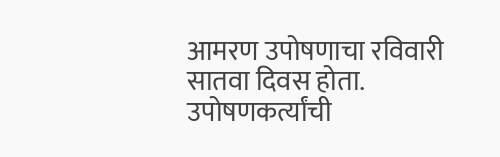आमरण उपोषणाचा रविवारी सातवा दिवस होता. उपोषणकर्त्यांची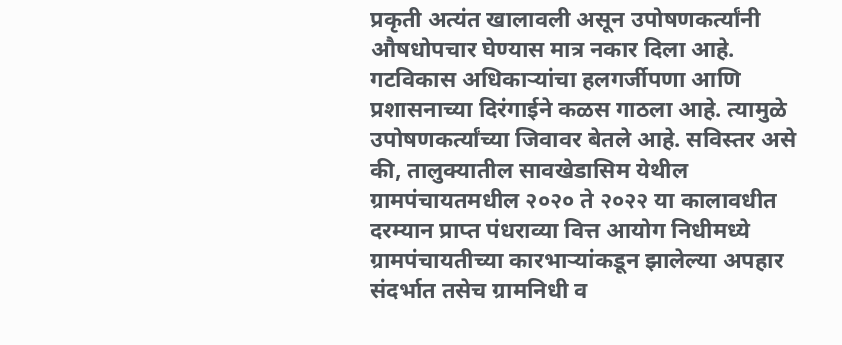प्रकृती अत्यंत खालावली असून उपोषणकर्त्यांनी औषधोपचार घेण्यास मात्र नकार दिला आहे. गटविकास अधिकाऱ्यांचा हलगर्जीपणा आणि प्रशासनाच्या दिरंगाईने कळस गाठला आहे. त्यामुळे उपोषणकर्त्यांच्या जिवावर बेतले आहे. सविस्तर असे की, तालुक्यातील सावखेडासिम येथील ग्रामपंचायतमधील २०२० ते २०२२ या कालावधीत दरम्यान प्राप्त पंधराव्या वित्त आयोग निधीमध्ये ग्रामपंचायतीच्या कारभाऱ्यांकडून झालेल्या अपहार संदर्भात तसेच ग्रामनिधी व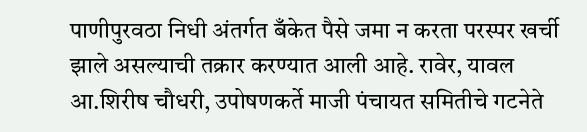पाणीपुरवठा निधी अंतर्गत बँकेत पैसे जमा न करता परस्पर खर्ची झाले असल्याची तक्रार करण्यात आली आहे. रावेर, यावल आ.शिरीष चौधरी, उपोषणकर्ते माजी पंचायत समितीचे गटनेते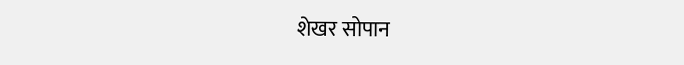शेखर सोपान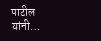पाटील यांनी…